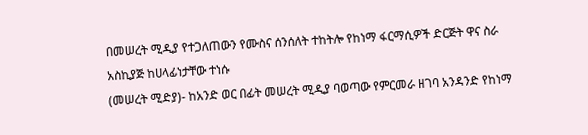በመሠረት ሚዲያ የተጋለጠውን የሙስና ሰንሰለት ተከትሎ የከነማ ፋርማሲዎች ድርጅት ዋና ስራ አስኪያጅ ከሀላፊነታቸው ተነሱ
(መሠረት ሚድያ)- ከአንድ ወር በፊት መሠረት ሚዲያ ባወጣው የምርመራ ዘገባ አንዳንድ የከነማ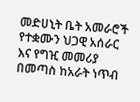መድሀኒት ቤት አመራሮች የተቋሙን ህጋዊ አሰራር እና የግዢ መመሪያ በመጣስ ከአራት ነጥብ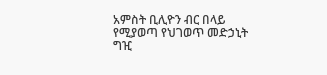አምስት ቢሊዮን ብር በላይ የሚያወጣ የህገወጥ መድኃኒት ግዢ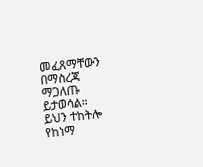መፈጸማቸውን በማስረጃ ማጋለጡ ይታወሳል።
ይህን ተከትሎ የከነማ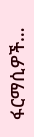ፋርማሲዎች…